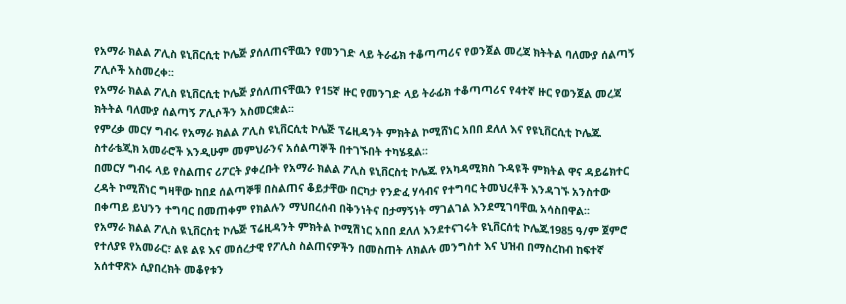የአማራ ክልል ፖሊስ ዩኒቨርሲቲ ኮሌጅ ያሰለጠናቸዉን የመንገድ ላይ ትራፊክ ተቆጣጣሪና የወንጀል መረጃ ክትትል ባለሙያ ሰልጣኝ ፖሊሶች አስመረቀ፡፡
የአማራ ክልል ፖሊስ ዩኒቨርሲቲ ኮሌጅ ያሰለጠናቸዉን የ15ኛ ዙር የመንገድ ላይ ትራፊክ ተቆጣጣሪና የ4ተኛ ዙር የወንጀል መረጃ ክትትል ባለሙያ ሰልጣኝ ፖሊሶችን አስመርቋል፡፡
የምረቃ መርሃ ግብሩ የአማራ ክልል ፖሊስ ዩኒቨርሲቲ ኮሌጅ ፕሬዚዳንት ምክትል ኮሚሸነር አበበ ደለለ እና የዩኒቨርሲቲ ኮሌጁ ስተራቴጂክ አመራሮች እንዲሁም መምህራንና አሰልጣኞች በተገኙበት ተካሄዷል፡፡
በመርሃ ግብሩ ላይ የስልጠና ሪፖርት ያቀረቡት የአማራ ክልል ፖሊስ ዩኒቨርስቲ ኮሌጁ የአካዳሚክስ ጉዳዩች ምክትል ዋና ዳይሬክተር ረዳት ኮሚሸነር ግዛቸው ከበደ ሰልጣኞቹ በስልጠና ቆይታቸው በርካታ የንድፈ ሃሳብና የተግባር ትመህረቶች እንዳገኙ አንስተው በቀጣይ ይህንን ተግባር በመጠቀም የክልሉን ማህበረሰብ በቅንነትና በታማኝነት ማገልገል እንደሚገባቸዉ አሳስበዋል፡፡
የአማራ ክልል ፖሊስ ዪኒቨርስቲ ኮሌጅ ፕሬዚዳንት ምክትል ኮሚሽነር አበበ ደለለ እንደተናገሩት ዩኒቨርሰቲ ኮሌጁ1985 ዓ/ም ጀምሮ የተለያዩ የአመራር፣ ልዩ ልዩ እና መሰረታዊ የፖሊስ ስልጠናዎችን በመስጠት ለክልሉ መንግስተ እና ህዝብ በማስረከብ ከፍተኛ አሰተዋጽኦ ሲያበረክት መቆየቱን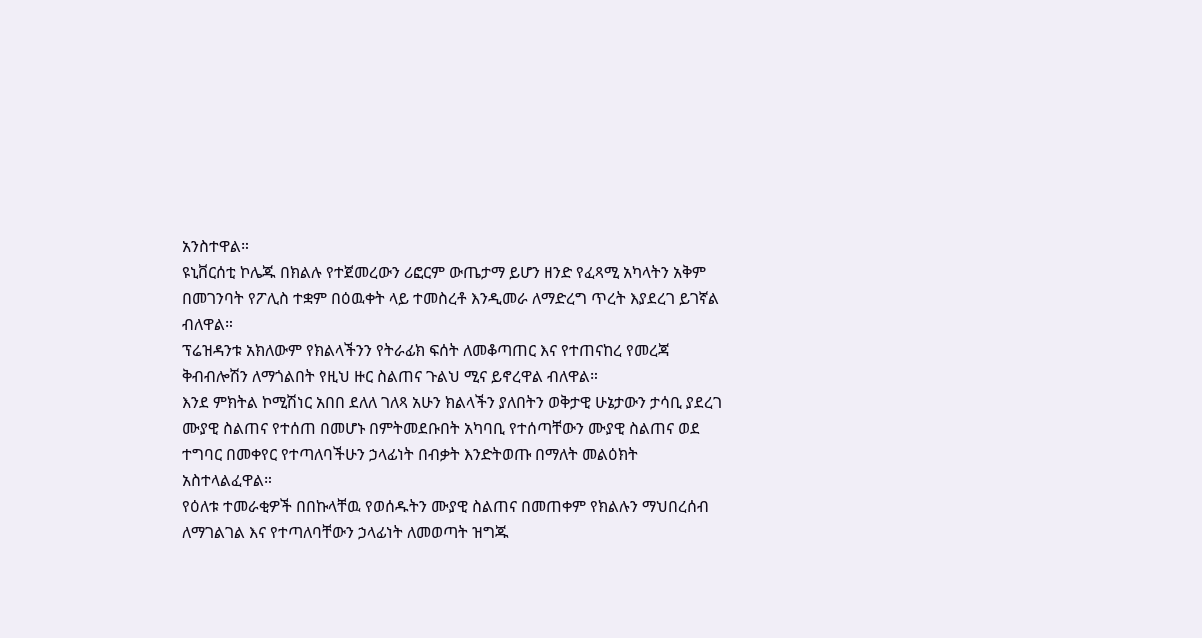አንስተዋል።
ዩኒቨርሰቲ ኮሌጁ በክልሉ የተጀመረውን ሪፎርም ውጤታማ ይሆን ዘንድ የፈጻሚ አካላትን አቅም በመገንባት የፖሊስ ተቋም በዕዉቀት ላይ ተመስረቶ እንዲመራ ለማድረግ ጥረት እያደረገ ይገኛል ብለዋል።
ፕሬዝዳንቱ አክለውም የክልላችንን የትራፊክ ፍሰት ለመቆጣጠር እና የተጠናከረ የመረጃ ቅብብሎሽን ለማጎልበት የዚህ ዙር ስልጠና ጉልህ ሚና ይኖረዋል ብለዋል።
እንደ ምክትል ኮሚሽነር አበበ ደለለ ገለጻ አሁን ክልላችን ያለበትን ወቅታዊ ሁኔታውን ታሳቢ ያደረገ ሙያዊ ስልጠና የተሰጠ በመሆኑ በምትመደቡበት አካባቢ የተሰጣቸውን ሙያዊ ስልጠና ወደ ተግባር በመቀየር የተጣለባችሁን ኃላፊነት በብቃት እንድትወጡ በማለት መልዕክት አስተላልፈዋል።
የዕለቱ ተመራቂዎች በበኩላቸዉ የወሰዱትን ሙያዊ ስልጠና በመጠቀም የክልሉን ማህበረሰብ ለማገልገል እና የተጣለባቸውን ኃላፊነት ለመወጣት ዝግጁ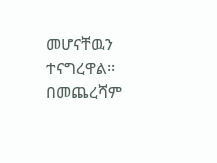መሆናቸዉን ተናግረዋል፡፡
በመጨረሻም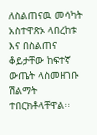ለስልጠናዉ መሳካት አስተዋጽኦ ላበረከቱ እና በስልጠና ቆይታቸው ከፍተኛ ውጤት ላስመዘገቡ ሽልማት ተበርክቶላቸዋል፡፡